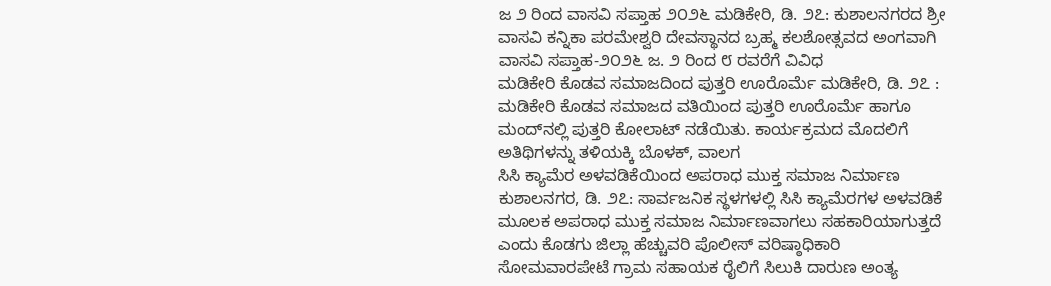ಜ ೨ ರಿಂದ ವಾಸವಿ ಸಪ್ತಾಹ ೨೦೨೬ ಮಡಿಕೇರಿ, ಡಿ. ೨೭: ಕುಶಾಲನಗರದ ಶ್ರೀ ವಾಸವಿ ಕನ್ನಿಕಾ ಪರಮೇಶ್ವರಿ ದೇವಸ್ಥಾನದ ಬ್ರಹ್ಮ ಕಲಶೋತ್ಸವದ ಅಂಗವಾಗಿ ವಾಸವಿ ಸಪ್ತಾಹ-೨೦೨೬ ಜ. ೨ ರಿಂದ ೮ ರವರೆಗೆ ವಿವಿಧ
ಮಡಿಕೇರಿ ಕೊಡವ ಸಮಾಜದಿಂದ ಪುತ್ತರಿ ಊರೊರ್ಮೆ ಮಡಿಕೇರಿ, ಡಿ. ೨೭ : ಮಡಿಕೇರಿ ಕೊಡವ ಸಮಾಜದ ವತಿಯಿಂದ ಪುತ್ತರಿ ಊರೊರ್ಮೆ ಹಾಗೂ ಮಂದ್‌ನಲ್ಲಿ ಪುತ್ತರಿ ಕೋಲಾಟ್ ನಡೆಯಿತು. ಕಾರ್ಯಕ್ರಮದ ಮೊದಲಿಗೆ ಅತಿಥಿಗಳನ್ನು ತಳಿಯಕ್ಕಿ ಬೊಳಕ್, ವಾಲಗ
ಸಿಸಿ ಕ್ಯಾಮೆರ ಅಳವಡಿಕೆಯಿಂದ ಅಪರಾಧ ಮುಕ್ತ ಸಮಾಜ ನಿರ್ಮಾಣ ಕುಶಾಲನಗರ, ಡಿ. ೨೭: ಸಾರ್ವಜನಿಕ ಸ್ಥಳಗಳಲ್ಲಿ ಸಿಸಿ ಕ್ಯಾಮೆರಗಳ ಅಳವಡಿಕೆ ಮೂಲಕ ಅಪರಾಧ ಮುಕ್ತ ಸಮಾಜ ನಿರ್ಮಾಣವಾಗಲು ಸಹಕಾರಿಯಾಗುತ್ತದೆ ಎಂದು ಕೊಡಗು ಜಿಲ್ಲಾ ಹೆಚ್ಚುವರಿ ಪೊಲೀಸ್ ವರಿಷ್ಠಾಧಿಕಾರಿ
ಸೋಮವಾರಪೇಟೆ ಗ್ರಾಮ ಸಹಾಯಕ ರೈಲಿಗೆ ಸಿಲುಕಿ ದಾರುಣ ಅಂತ್ಯ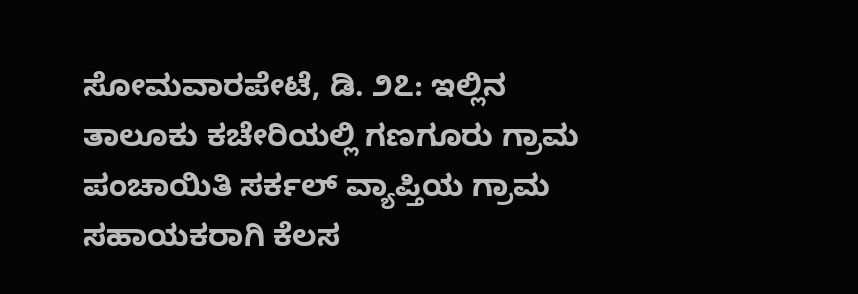ಸೋಮವಾರಪೇಟೆ, ಡಿ. ೨೭: ಇಲ್ಲಿನ ತಾಲೂಕು ಕಚೇರಿಯಲ್ಲಿ ಗಣಗೂರು ಗ್ರಾಮ ಪಂಚಾಯಿತಿ ಸರ್ಕಲ್ ವ್ಯಾಪ್ತಿಯ ಗ್ರಾಮ ಸಹಾಯಕರಾಗಿ ಕೆಲಸ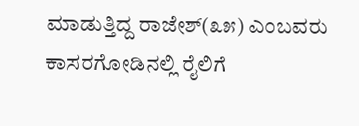ಮಾಡುತ್ತಿದ್ದ ರಾಜೇಶ್(೩೫) ಎಂಬವರು ಕಾಸರಗೋಡಿನಲ್ಲಿ ರೈಲಿಗೆ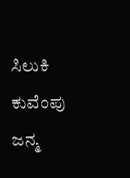ಸಿಲುಕಿ
ಕುವೆಂಪು ಜನ್ಮ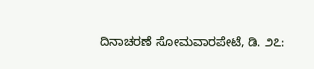ದಿನಾಚರಣೆ ಸೋಮವಾರಪೇಟೆ, ಡಿ. ೨೭: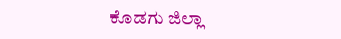ಕೊಡಗು ಜಿಲ್ಲಾ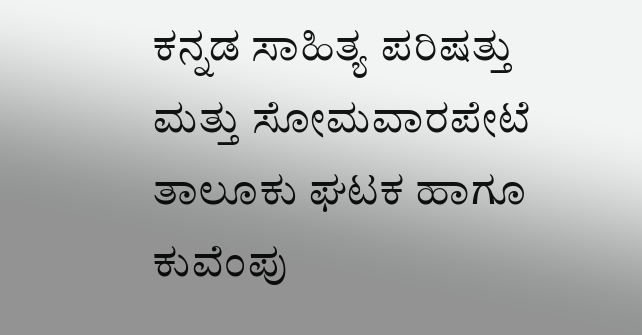ಕನ್ನಡ ಸಾಹಿತ್ಯ ಪರಿಷತ್ತು ಮತ್ತು ಸೋಮವಾರಪೇಟೆ ತಾಲೂಕು ಘಟಕ ಹಾಗೂ ಕುವೆಂಪು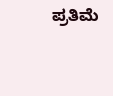ಪ್ರತಿಮೆ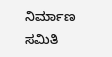ನಿರ್ಮಾಣ ಸಮಿತಿ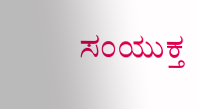ಸಂಯುಕ್ತ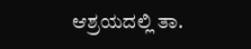ಆಶ್ರಯದಲ್ಲಿ ತಾ.